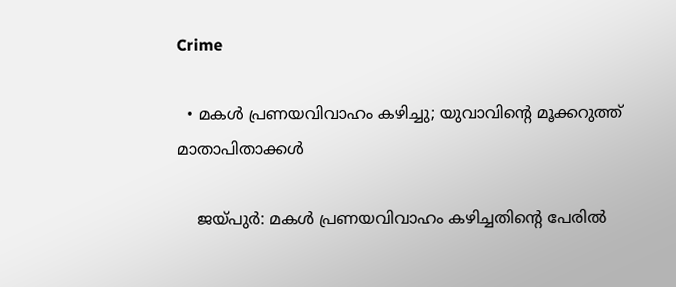Crime

  • മകള്‍ പ്രണയവിവാഹം കഴിച്ചു; യുവാവിന്റെ മൂക്കറുത്ത് മാതാപിതാക്കള്‍

    ജയ്പുര്‍: മകള്‍ പ്രണയവിവാഹം കഴിച്ചതിന്റെ പേരില്‍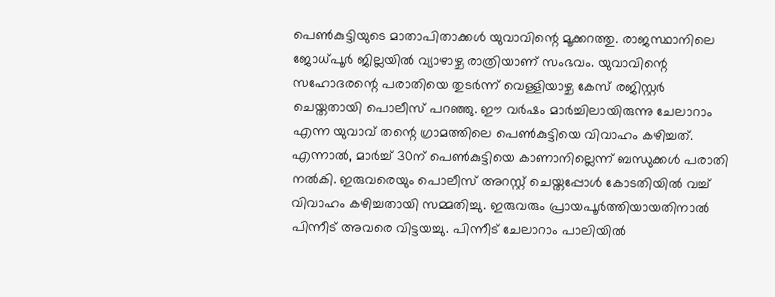പെണ്‍കുട്ടിയുടെ മാതാപിതാക്കള്‍ യുവാവിന്റെ മൂക്കറത്തു. രാജസ്ഥാനിലെ ജോധ്പൂര്‍ ജില്ലയില്‍ വ്യാഴാഴ്ച രാത്രിയാണ് സംഭവം. യുവാവിന്റെ സഹോദരന്റെ പരാതിയെ തുടര്‍ന്ന് വെള്ളിയാഴ്ച കേസ് രജിസ്റ്റര്‍ ചെയ്തതായി പൊലീസ് പറഞ്ഞു. ഈ വര്‍ഷം മാര്‍ച്ചിലായിരുന്നു ചേലാറാം എന്ന യുവാവ് തന്റെ ഗ്രാമത്തിലെ പെണ്‍കുട്ടിയെ വിവാഹം കഴിച്ചത്. എന്നാല്‍, മാര്‍ച്ച് 30ന് പെണ്‍കുട്ടിയെ കാണാനില്ലെന്ന് ബന്ധുക്കള്‍ പരാതി നല്‍കി. ഇരുവരെയും പൊലീസ് അറസ്റ്റ് ചെയ്തപ്പോള്‍ കോടതിയില്‍ വച്ച് വിവാഹം കഴിച്ചതായി സമ്മതിച്ചു. ഇരുവരും പ്രായപൂര്‍ത്തിയായതിനാല്‍ പിന്നീട് അവരെ വിട്ടയച്ചു. പിന്നീട് ചേലാറാം പാലിയില്‍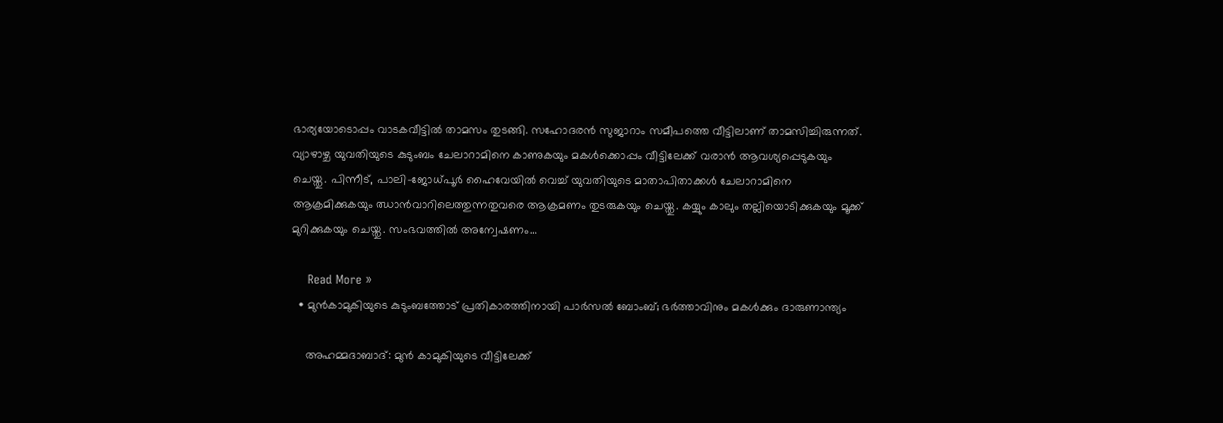ഭാര്യയോടൊപ്പം വാടകവീട്ടില്‍ താമസം തുടങ്ങി. സഹോദരന്‍ സുജാറാം സമീപത്തെ വീട്ടിലാണ് താമസിച്ചിരുന്നത്. വ്യാഴാഴ്ച യുവതിയുടെ കുടുംബം ചേലാറാമിനെ കാണുകയും മകള്‍ക്കൊപ്പം വീട്ടിലേക്ക് വരാന്‍ ആവശ്യപ്പെടുകയും ചെയ്തു. പിന്നീട്, പാലി-ജോധ്പൂര്‍ ഹൈവേയില്‍ വെച്ച് യുവതിയുടെ മാതാപിതാക്കള്‍ ചേലാറാമിനെ ആക്രമിക്കുകയും ഝാന്‍വാറിലെത്തുന്നതുവരെ ആക്രമണം തുടരുകയും ചെയ്തു. കയ്യും കാലും തല്ലിയൊടിക്കുകയും മൂക്ക് മുറിക്കുകയും ചെയ്തു. സംഭവത്തില്‍ അന്വേഷണം…

    Read More »
  • മുന്‍കാമുകിയുടെ കുടുംബത്തോട് പ്രതികാരത്തിനായി പാര്‍സല്‍ ബോംബ്; ഭര്‍ത്താവിനും മകള്‍ക്കും ദാരുണാന്ത്യം

    അഹമ്മദാബാദ്: മുന്‍ കാമുകിയുടെ വീട്ടിലേക്ക്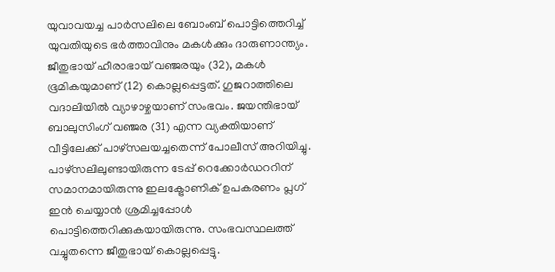യുവാവയച്ച പാര്‍സലിലെ ബോംബ് പൊട്ടിത്തെറിച്ച് യുവതിയുടെ ഭര്‍ത്താവിനും മകള്‍ക്കും ദാരുണാന്ത്യം. ജീതുഭായ് ഹീരാഭായ് വഞ്ജരയും (32), മകള്‍ ഭൂമികയുമാണ് (12) കൊല്ലപ്പെട്ടത്. ഗുജറാത്തിലെ വദാലിയില്‍ വ്യാഴാഴ്ചയാണ് സംഭവം. ജയന്തിഭായ് ബാലുസിംഗ് വഞ്ജര (31) എന്ന വ്യക്തിയാണ് വീട്ടിലേക്ക് പാഴ്സലയച്ചതെന്ന് പോലീസ് അറിയിച്ചു. പാഴ്സലിലുണ്ടായിരുന്ന ടേപ്പ് റെക്കോര്‍ഡററിന് സമാനമായിരുന്നു ഇലക്ട്രോണിക് ഉപകരണം പ്ലഗ് ഇന്‍ ചെയ്യാന്‍ ശ്രമിച്ചപ്പോള്‍ പൊട്ടിത്തെറിക്കുകയായിരുന്നു. സംഭവസ്ഥലത്ത് വച്ചുതന്നെ ജീതുഭായ് കൊല്ലപ്പെട്ടു.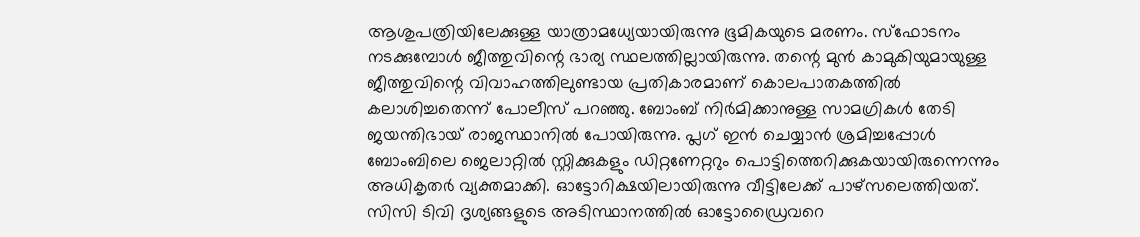ആശുപത്രിയിലേക്കുള്ള യാത്രാമധ്യേയായിരുന്നു ഭൂമികയുടെ മരണം. സ്‌ഫോടനം നടക്കുമ്പോള്‍ ജീത്തുവിന്റെ ഭാര്യ സ്ഥലത്തില്ലായിരുന്നു. തന്റെ മുന്‍ കാമുകിയുമായുള്ള ജീത്തുവിന്റെ വിവാഹത്തിലുണ്ടായ പ്രതികാരമാണ് കൊലപാതകത്തില്‍ കലാശിച്ചതെന്ന് പോലീസ് പറഞ്ഞു. ബോംബ് നിര്‍മിക്കാനുള്ള സാമഗ്രികള്‍ തേടി ജയന്തിഭായ് രാജസ്ഥാനില്‍ പോയിരുന്നു. പ്ലഗ് ഇന്‍ ചെയ്യാന്‍ ശ്രമിച്ചപ്പോള്‍ ബോംബിലെ ജെലാറ്റില്‍ സ്റ്റിക്കുകളും ഡിറ്റണേറ്ററും പൊട്ടിത്തെറിക്കുകയായിരുന്നെന്നും അധികൃതര്‍ വ്യക്തമാക്കി. ഓട്ടോറിക്ഷയിലായിരുന്നു വീട്ടിലേക്ക് പാഴ്സലെത്തിയത്. സിസി ടിവി ദൃശ്യങ്ങളുടെ അടിസ്ഥാനത്തില്‍ ഓട്ടോഡ്രൈവറെ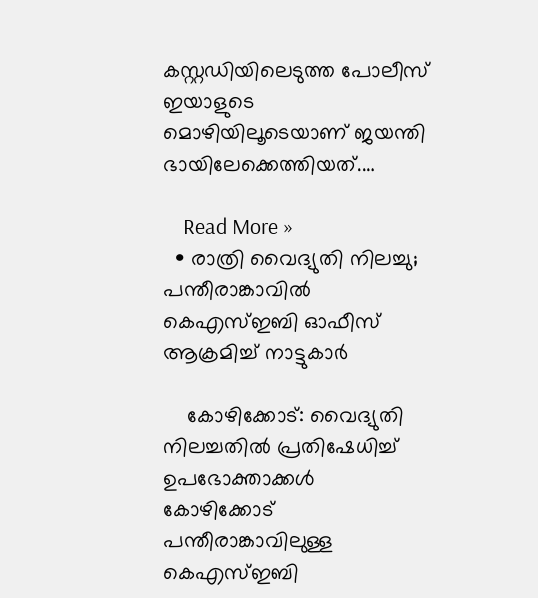കസ്റ്റഡിയിലെടുത്ത പോലീസ് ഇയാളുടെ മൊഴിയിലൂടെയാണ് ജയന്തി ഭായിലേക്കെത്തിയത്.…

    Read More »
  • രാത്രി വൈദ്യുതി നിലച്ചു; പന്തീരാങ്കാവില്‍ കെഎസ്ഇബി ഓഫീസ് ആക്രമിച്ച് നാട്ടുകാര്‍

    കോഴിക്കോട്: വൈദ്യുതി നിലച്ചതില്‍ പ്രതിഷേധിച്ച് ഉപഭോക്താക്കള്‍ കോഴിക്കോട് പന്തീരാങ്കാവിലുള്ള കെഎസ്ഇബി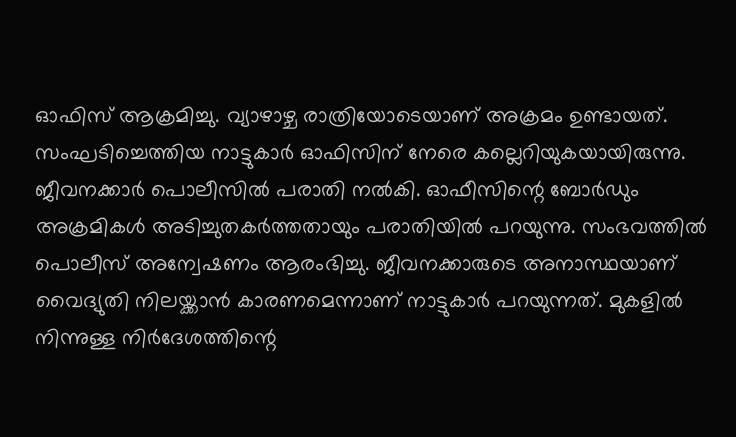ഓഫിസ് ആക്രമിച്ചു. വ്യാഴാഴ്ച രാത്രിയോടെയാണ് അക്രമം ഉണ്ടായത്. സംഘടിച്ചെത്തിയ നാട്ടുകാര്‍ ഓഫിസിന് നേരെ കല്ലെറിയുകയായിരുന്നു. ജീവനക്കാര്‍ പൊലീസില്‍ പരാതി നല്‍കി. ഓഫീസിന്റെ ബോര്‍ഡും അക്രമികള്‍ അടിച്ചുതകര്‍ത്തതായും പരാതിയില്‍ പറയുന്നു. സംഭവത്തില്‍ പൊലീസ് അന്വേഷണം ആരംഭിച്ചു. ജീവനക്കാരുടെ അനാസ്ഥയാണ് വൈദ്യുതി നിലയ്ക്കാന്‍ കാരണമെന്നാണ് നാട്ടുകാര്‍ പറയുന്നത്. മുകളില്‍ നിന്നുള്ള നിര്‍ദേശത്തിന്റെ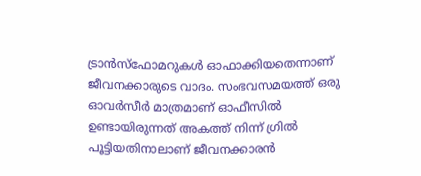ട്രാന്‍സ്ഫോമറുകള്‍ ഓഫാക്കിയതെന്നാണ് ജീവനക്കാരുടെ വാദം. സംഭവസമയത്ത് ഒരു ഓവര്‍സീര്‍ മാത്രമാണ് ഓഫീസില്‍ ഉണ്ടായിരുന്നത് അകത്ത് നിന്ന് ഗ്രില്‍ പൂട്ടിയതിനാലാണ് ജീവനക്കാരന്‍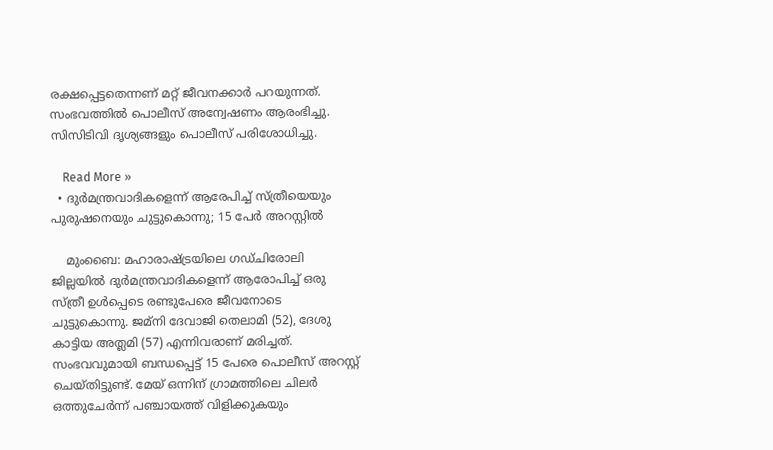രക്ഷപ്പെട്ടതെന്നണ് മറ്റ് ജീവനക്കാര്‍ പറയുന്നത്. സംഭവത്തില്‍ പൊലീസ് അന്വേഷണം ആരംഭിച്ചു. സിസിടിവി ദൃശ്യങ്ങളും പൊലീസ് പരിശോധിച്ചു.

    Read More »
  • ദുര്‍മന്ത്രവാദികളെന്ന് ആരേപിച്ച് സ്ത്രീയെയും പുരുഷനെയും ചുട്ടുകൊന്നു; 15 പേര്‍ അറസ്റ്റില്‍

    മുംബൈ: മഹാരാഷ്ട്രയിലെ ഗഡ്ചിരോലി ജില്ലയില്‍ ദുര്‍മന്ത്രവാദികളെന്ന് ആരോപിച്ച് ഒരു സ്ത്രീ ഉള്‍പ്പെടെ രണ്ടുപേരെ ജീവനോടെ ചുട്ടുകൊന്നു. ജമ്നി ദേവാജി തെലാമി (52), ദേശു കാട്ടിയ അത്ലമി (57) എന്നിവരാണ് മരിച്ചത്. സംഭവവുമായി ബന്ധപ്പെട്ട് 15 പേരെ പൊലീസ് അറസ്റ്റ് ചെയ്തിട്ടുണ്ട്. മേയ് ഒന്നിന് ഗ്രാമത്തിലെ ചിലര്‍ ഒത്തുചേര്‍ന്ന് പഞ്ചായത്ത് വിളിക്കുകയും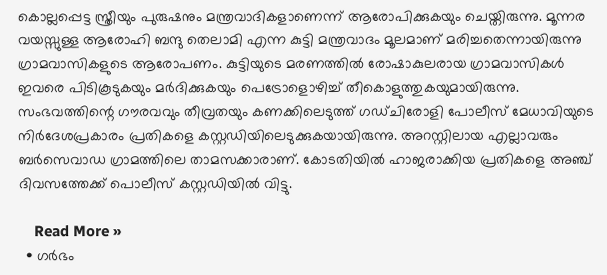കൊല്ലപ്പെട്ട സ്ത്രീയും പുരുഷനും മന്ത്രവാദികളാണെന്ന് ആരോപിക്കുകയും ചെയ്തിരുന്നു. മൂന്നര വയസ്സുള്ള ആരോഹി ബന്ദു തെലാമി എന്ന കുട്ടി മന്ത്രവാദം മൂലമാണ് മരിച്ചതെന്നായിരുന്നു ഗ്രാമവാസികളുടെ ആരോപണം. കുട്ടിയുടെ മരണത്തില്‍ രോഷാകുലരായ ഗ്രാമവാസികള്‍ ഇവരെ പിടികൂടുകയും മര്‍ദിക്കുകയും പെട്രോളൊഴിച്ച് തീകൊളുത്തുകയുമായിരുന്നു. സംഭവത്തിന്റെ ഗൗരവവും തീവ്രതയും കണക്കിലെടുത്ത് ഗഡ്ചിരോളി പോലീസ് മേധാവിയുടെ നിര്‍ദേശപ്രകാരം പ്രതികളെ കസ്റ്റഡിയിലെടുക്കുകയായിരുന്നു. അറസ്റ്റിലായ എല്ലാവരും ബര്‍സെവാഡ ഗ്രാമത്തിലെ താമസക്കാരാണ്. കോടതിയില്‍ ഹാജരാക്കിയ പ്രതികളെ അഞ്ച് ദിവസത്തേക്ക് പൊലീസ് കസ്റ്റഡിയില്‍ വിട്ടു.

    Read More »
  • ഗര്‍ഭം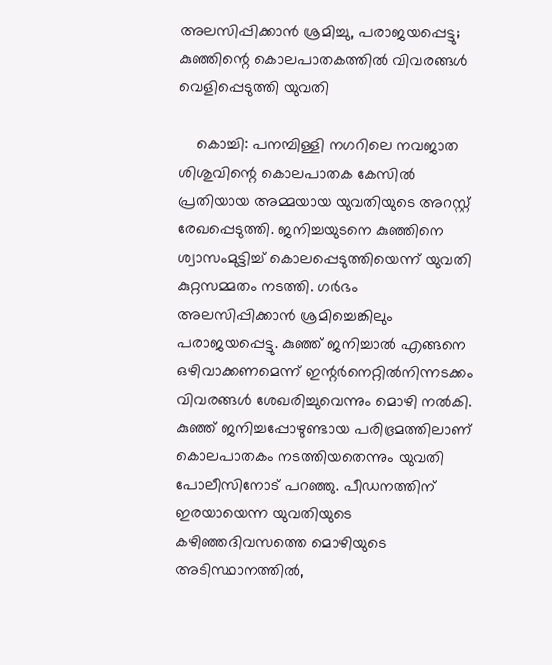അലസിപ്പിക്കാന്‍ ശ്രമിച്ചു, പരാജയപ്പെട്ടു; കുഞ്ഞിന്റെ കൊലപാതകത്തില്‍ വിവരങ്ങള്‍ വെളിപ്പെടുത്തി യുവതി

    കൊച്ചി: പനമ്പിള്ളി നഗറിലെ നവജാത ശിശുവിന്റെ കൊലപാതക കേസില്‍ പ്രതിയായ അമ്മയായ യുവതിയുടെ അറസ്റ്റ് രേഖപ്പെടുത്തി. ജനിച്ചയുടനെ കുഞ്ഞിനെ ശ്വാസംമുട്ടിച്ച് കൊലപ്പെടുത്തിയെന്ന് യുവതി കുറ്റസമ്മതം നടത്തി. ഗര്‍ഭം അലസിപ്പിക്കാന്‍ ശ്രമിച്ചെങ്കിലും പരാജയപ്പെട്ടു. കുഞ്ഞ് ജനിച്ചാല്‍ എങ്ങനെ ഒഴിവാക്കണമെന്ന് ഇന്റര്‍നെറ്റില്‍നിന്നടക്കം വിവരങ്ങള്‍ ശേഖരിച്ചുവെന്നും മൊഴി നല്‍കി. കുഞ്ഞ് ജനിച്ചപ്പോഴുണ്ടായ പരിഭ്രമത്തിലാണ് കൊലപാതകം നടത്തിയതെന്നും യുവതി പോലീസിനോട് പറഞ്ഞു. പീഡനത്തിന് ഇരയായെന്ന യുവതിയുടെ കഴിഞ്ഞദിവസത്തെ മൊഴിയുടെ അടിസ്ഥാനത്തില്‍,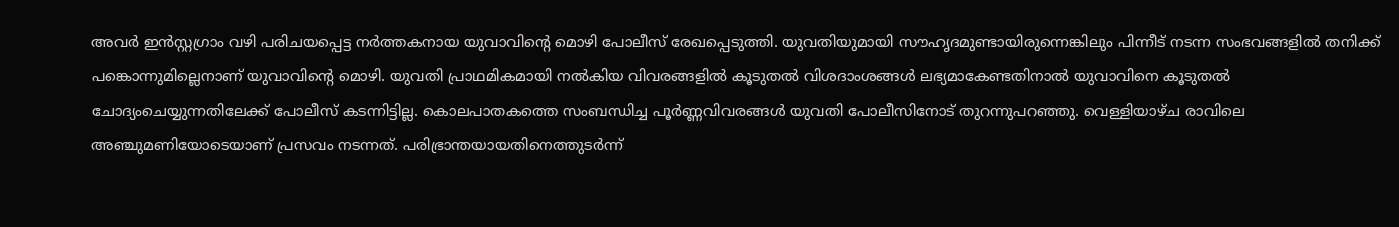അവര്‍ ഇന്‍സ്റ്റഗ്രാം വഴി പരിചയപ്പെട്ട നര്‍ത്തകനായ യുവാവിന്റെ മൊഴി പോലീസ് രേഖപ്പെടുത്തി. യുവതിയുമായി സൗഹൃദമുണ്ടായിരുന്നെങ്കിലും പിന്നീട് നടന്ന സംഭവങ്ങളില്‍ തനിക്ക് പങ്കൊന്നുമില്ലെനാണ് യുവാവിന്റെ മൊഴി. യുവതി പ്രാഥമികമായി നല്‍കിയ വിവരങ്ങളില്‍ കൂടുതല്‍ വിശദാംശങ്ങള്‍ ലഭ്യമാകേണ്ടതിനാല്‍ യുവാവിനെ കൂടുതല്‍ ചോദ്യംചെയ്യുന്നതിലേക്ക് പോലീസ് കടന്നിട്ടില്ല. കൊലപാതകത്തെ സംബന്ധിച്ച പൂര്‍ണ്ണവിവരങ്ങള്‍ യുവതി പോലീസിനോട് തുറന്നുപറഞ്ഞു. വെള്ളിയാഴ്ച രാവിലെ അഞ്ചുമണിയോടെയാണ് പ്രസവം നടന്നത്. പരിഭ്രാന്തയായതിനെത്തുടര്‍ന്ന്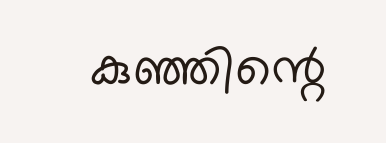കുഞ്ഞിന്റെ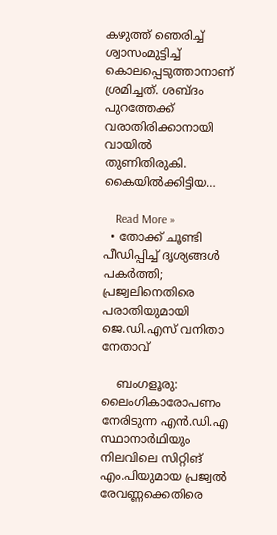കഴുത്ത് ഞെരിച്ച് ശ്വാസംമുട്ടിച്ച് കൊലപ്പെടുത്താനാണ് ശ്രമിച്ചത്. ശബ്ദം പുറത്തേക്ക് വരാതിരിക്കാനായി വായില്‍ തുണിതിരുകി. കൈയില്‍ക്കിട്ടിയ…

    Read More »
  • തോക്ക് ചൂണ്ടി പീഡിപ്പിച്ച് ദൃശ്യങ്ങള്‍ പകര്‍ത്തി; പ്രജ്വലിനെതിരെ പരാതിയുമായി ജെ.ഡി.എസ് വനിതാ നേതാവ്

    ബംഗളൂരു: ലൈംഗികാരോപണം നേരിടുന്ന എന്‍.ഡി.എ സ്ഥാനാര്‍ഥിയും നിലവിലെ സിറ്റിങ് എം.പിയുമായ പ്രജ്വല്‍ രേവണ്ണക്കെതിരെ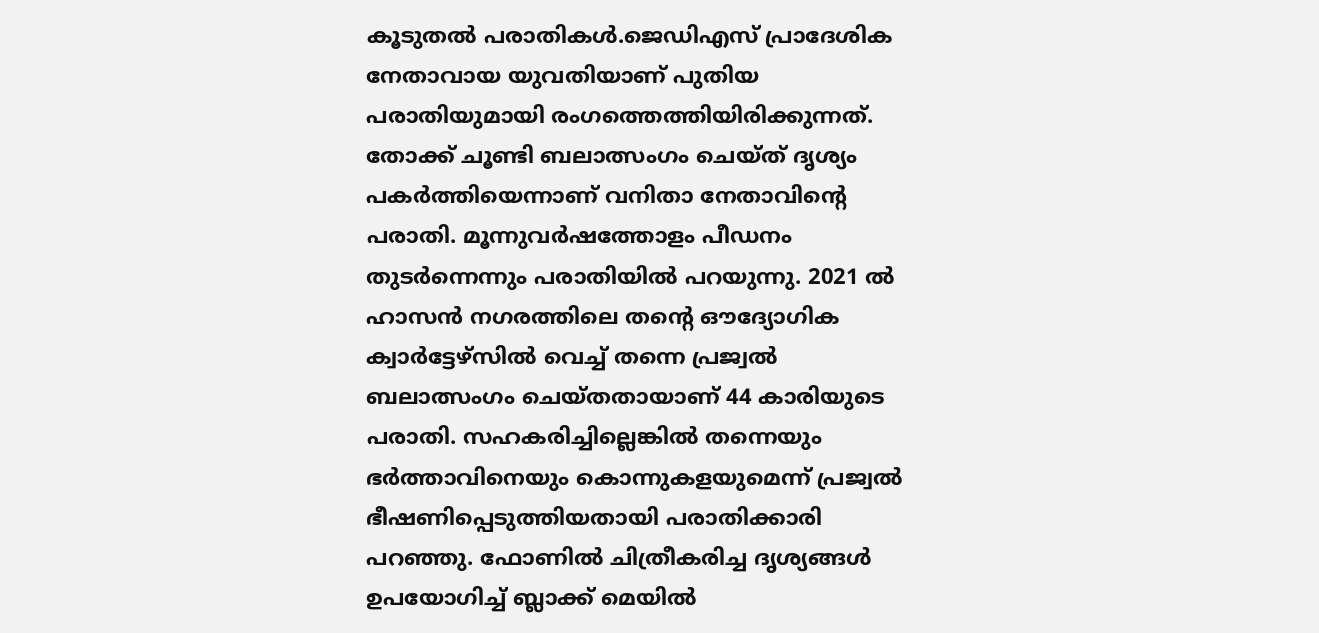കൂടുതല്‍ പരാതികള്‍.ജെഡിഎസ് പ്രാദേശിക നേതാവായ യുവതിയാണ് പുതിയ പരാതിയുമായി രംഗത്തെത്തിയിരിക്കുന്നത്. തോക്ക് ചൂണ്ടി ബലാത്സംഗം ചെയ്ത് ദൃശ്യം പകര്‍ത്തിയെന്നാണ് വനിതാ നേതാവിന്റെ പരാതി. മൂന്നുവര്‍ഷത്തോളം പീഡനം തുടര്‍ന്നെന്നും പരാതിയില്‍ പറയുന്നു. 2021 ല്‍ ഹാസന്‍ നഗരത്തിലെ തന്റെ ഔദ്യോഗിക ക്വാര്‍ട്ടേഴ്‌സില്‍ വെച്ച് തന്നെ പ്രജ്വല്‍ ബലാത്സംഗം ചെയ്തതായാണ് 44 കാരിയുടെ പരാതി. സഹകരിച്ചില്ലെങ്കില്‍ തന്നെയും ഭര്‍ത്താവിനെയും കൊന്നുകളയുമെന്ന് പ്രജ്വല്‍ ഭീഷണിപ്പെടുത്തിയതായി പരാതിക്കാരി പറഞ്ഞു. ഫോണില്‍ ചിത്രീകരിച്ച ദൃശ്യങ്ങള്‍ ഉപയോഗിച്ച് ബ്ലാക്ക് മെയില്‍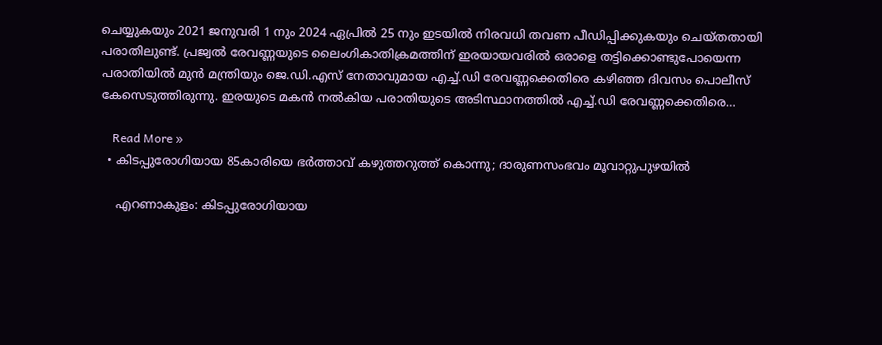ചെയ്യുകയും 2021 ജനുവരി 1 നും 2024 ഏപ്രില്‍ 25 നും ഇടയില്‍ നിരവധി തവണ പീഡിപ്പിക്കുകയും ചെയ്തതായി പരാതിലുണ്ട്. പ്രജ്വല്‍ രേവണ്ണയുടെ ലൈംഗികാതിക്രമത്തിന് ഇരയായവരില്‍ ഒരാളെ തട്ടിക്കൊണ്ടുപോയെന്ന പരാതിയില്‍ മുന്‍ മന്ത്രിയും ജെ.ഡി.എസ് നേതാവുമായ എച്ച്.ഡി രേവണ്ണക്കെതിരെ കഴിഞ്ഞ ദിവസം പൊലീസ് കേസെടുത്തിരുന്നു. ഇരയുടെ മകന്‍ നല്‍കിയ പരാതിയുടെ അടിസ്ഥാനത്തില്‍ എച്ച്.ഡി രേവണ്ണക്കെതിരെ…

    Read More »
  • കിടപ്പുരോഗിയായ 85കാരിയെ ഭര്‍ത്താവ് കഴുത്തറുത്ത് കൊന്നു; ദാരുണസംഭവം മൂവാറ്റുപുഴയില്‍

    എറണാകുളം: കിടപ്പുരോഗിയായ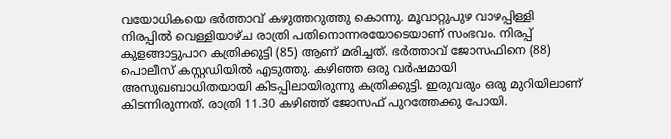വയോധികയെ ഭര്‍ത്താവ് കഴുത്തറുത്തു കൊന്നു. മൂവാറ്റുപുഴ വാഴപ്പിള്ളി നിരപ്പില്‍ വെള്ളിയാഴ്ച രാത്രി പതിനൊന്നരയോടെയാണ് സംഭവം. നിരപ്പ് കുളങ്ങാട്ടുപാറ കത്രിക്കുട്ടി (85) ആണ് മരിച്ചത്. ഭര്‍ത്താവ് ജോസഫിനെ (88) പൊലീസ് കസ്റ്റഡിയില്‍ എടുത്തു. കഴിഞ്ഞ ഒരു വര്‍ഷമായി അസുഖബാധിതയായി കിടപ്പിലായിരുന്നു കത്രിക്കുട്ടി. ഇരുവരും ഒരു മുറിയിലാണ് കിടന്നിരുന്നത്. രാത്രി 11.30 കഴിഞ്ഞ് ജോസഫ് പുറത്തേക്കു പോയി.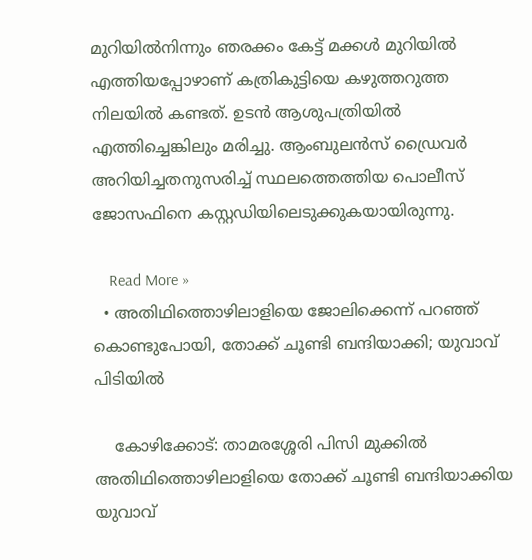മുറിയില്‍നിന്നും ഞരക്കം കേട്ട് മക്കള്‍ മുറിയില്‍ എത്തിയപ്പോഴാണ് കത്രികുട്ടിയെ കഴുത്തറുത്ത നിലയില്‍ കണ്ടത്. ഉടന്‍ ആശുപത്രിയില്‍ എത്തിച്ചെങ്കിലും മരിച്ചു. ആംബുലന്‍സ് ഡ്രൈവര്‍ അറിയിച്ചതനുസരിച്ച് സ്ഥലത്തെത്തിയ പൊലീസ് ജോസഫിനെ കസ്റ്റഡിയിലെടുക്കുകയായിരുന്നു.

    Read More »
  • അതിഥിത്തൊഴിലാളിയെ ജോലിക്കെന്ന് പറഞ്ഞ് കൊണ്ടുപോയി, തോക്ക് ചൂണ്ടി ബന്ദിയാക്കി; യുവാവ് പിടിയില്‍

    കോഴിക്കോട്: താമരശ്ശേരി പിസി മുക്കില്‍ അതിഥിത്തൊഴിലാളിയെ തോക്ക് ചൂണ്ടി ബന്ദിയാക്കിയ യുവാവ്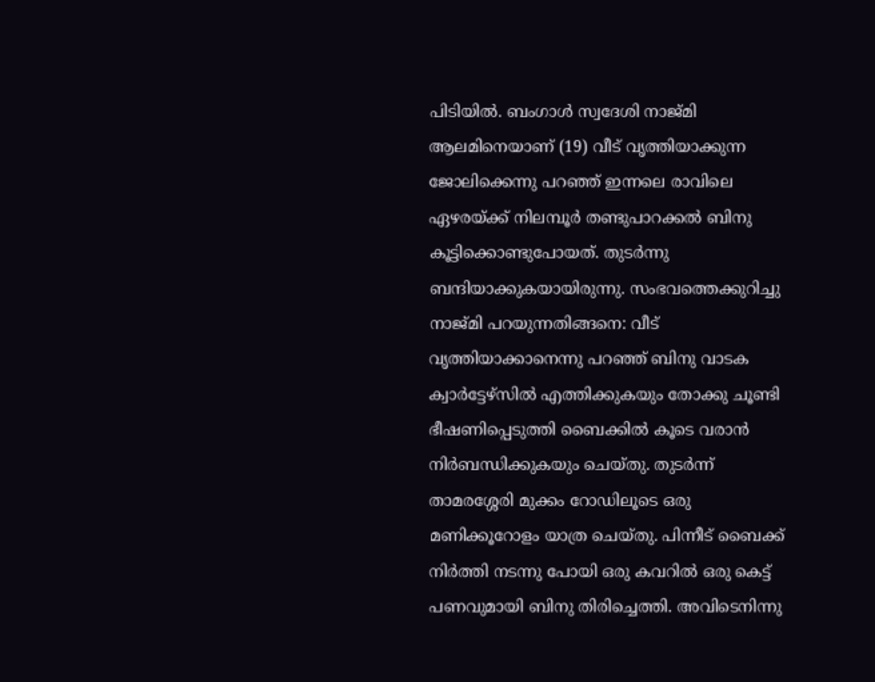പിടിയില്‍. ബംഗാള്‍ സ്വദേശി നാജ്മി ആലമിനെയാണ് (19) വീട് വൃത്തിയാക്കുന്ന ജോലിക്കെന്നു പറഞ്ഞ് ഇന്നലെ രാവിലെ ഏഴരയ്ക്ക് നിലമ്പൂര്‍ തണ്ടുപാറക്കല്‍ ബിനു കൂട്ടിക്കൊണ്ടുപോയത്. തുടര്‍ന്നു ബന്ദിയാക്കുകയായിരുന്നു. സംഭവത്തെക്കുറിച്ചു നാജ്മി പറയുന്നതിങ്ങനെ: വീട് വൃത്തിയാക്കാനെന്നു പറഞ്ഞ് ബിനു വാടക ക്വാര്‍ട്ടേഴ്‌സില്‍ എത്തിക്കുകയും തോക്കു ചൂണ്ടി ഭീഷണിപ്പെടുത്തി ബൈക്കില്‍ കൂടെ വരാന്‍ നിര്‍ബന്ധിക്കുകയും ചെയ്തു. തുടര്‍ന്ന് താമരശ്ശേരി മുക്കം റോഡിലൂടെ ഒരു മണിക്കൂറോളം യാത്ര ചെയ്തു. പിന്നീട് ബൈക്ക് നിര്‍ത്തി നടന്നു പോയി ഒരു കവറില്‍ ഒരു കെട്ട് പണവുമായി ബിനു തിരിച്ചെത്തി. അവിടെനിന്നു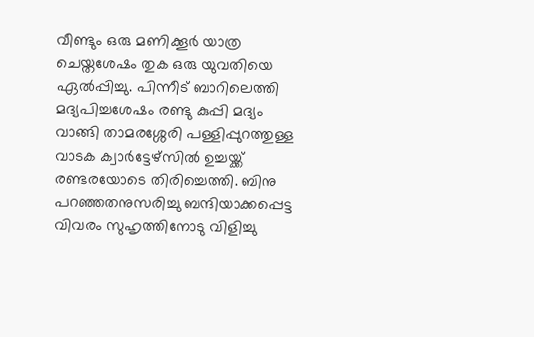വീണ്ടും ഒരു മണിക്കൂര്‍ യാത്ര ചെയ്തശേഷം തുക ഒരു യുവതിയെ ഏല്‍പ്പിച്ചു. പിന്നീട് ബാറിലെത്തി മദ്യപിച്ചശേഷം രണ്ടു കുപ്പി മദ്യം വാങ്ങി താമരശ്ശേരി പള്ളിപ്പുറത്തുള്ള വാടക ക്വാര്‍ട്ടേഴ്‌സില്‍ ഉച്ചയ്ക്ക് രണ്ടരയോടെ തിരിച്ചെത്തി. ബിനു പറഞ്ഞതനുസരിച്ചു ബന്ദിയാക്കപ്പെട്ട വിവരം സുഹൃത്തിനോടു വിളിച്ചു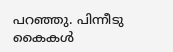പറഞ്ഞു. പിന്നീടു കൈകള്‍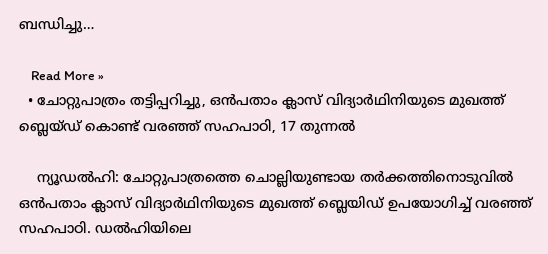ബന്ധിച്ചു…

    Read More »
  • ചോറ്റുപാത്രം തട്ടിപ്പറിച്ചു, ഒന്‍പതാം ക്ലാസ് വിദ്യാര്‍ഥിനിയുടെ മുഖത്ത് ബ്ലെയ്ഡ് കൊണ്ട് വരഞ്ഞ് സഹപാഠി, 17 തുന്നല്‍

    ന്യൂഡല്‍ഹി: ചോറ്റുപാത്രത്തെ ചൊല്ലിയുണ്ടായ തര്‍ക്കത്തിനൊടുവില്‍ ഒന്‍പതാം ക്ലാസ് വിദ്യാര്‍ഥിനിയുടെ മുഖത്ത് ബ്ലെയിഡ് ഉപയോഗിച്ച് വരഞ്ഞ് സഹപാഠി. ഡല്‍ഹിയിലെ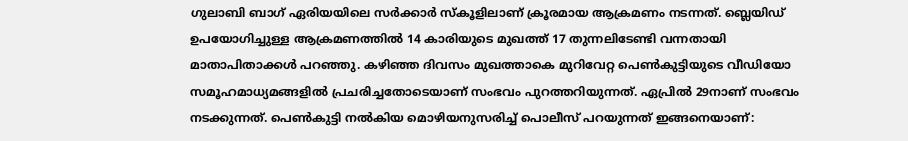ഗുലാബി ബാഗ് ഏരിയയിലെ സര്‍ക്കാര്‍ സ്‌കൂളിലാണ് ക്രൂരമായ ആക്രമണം നടന്നത്. ബ്ലെയിഡ് ഉപയോഗിച്ചുള്ള ആക്രമണത്തില്‍ 14 കാരിയുടെ മുഖത്ത് 17 തുന്നലിടേണ്ടി വന്നതായി മാതാപിതാക്കള്‍ പറഞ്ഞു. കഴിഞ്ഞ ദിവസം മുഖത്താകെ മുറിവേറ്റ പെണ്‍കുട്ടിയുടെ വീഡിയോ സമൂഹമാധ്യമങ്ങളില്‍ പ്രചരിച്ചതോടെയാണ് സംഭവം പുറത്തറിയുന്നത്. ഏപ്രില്‍ 29നാണ് സംഭവം നടക്കുന്നത്. പെണ്‍കുട്ടി നല്‍കിയ മൊഴിയനുസരിച്ച് പൊലീസ് പറയുന്നത് ഇങ്ങനെയാണ്: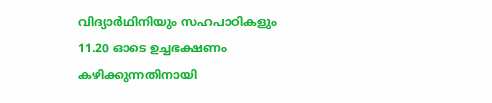വിദ്യാര്‍ഥിനിയും സഹപാഠികളും 11.20 ഓടെ ഉച്ചഭക്ഷണം കഴിക്കുന്നതിനായി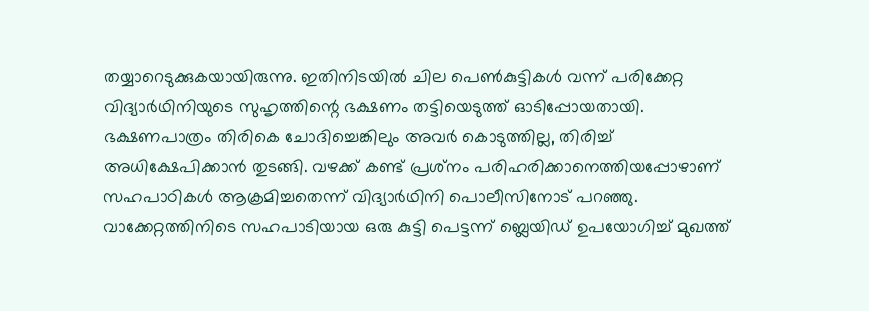തയ്യാറെടുക്കുകയായിരുന്നു. ഇതിനിടയില്‍ ചില പെണ്‍കുട്ടികള്‍ വന്ന് പരിക്കേറ്റ വിദ്യാര്‍ഥിനിയുടെ സുഹൃത്തിന്റെ ഭക്ഷണം തട്ടിയെടുത്ത് ഓടിപ്പോയതായി. ഭക്ഷണപാത്രം തിരികെ ചോദിച്ചെങ്കിലും അവര്‍ കൊടുത്തില്ല, തിരിച്ച് അധിക്ഷേപിക്കാന്‍ തുടങ്ങി. വഴക്ക് കണ്ട് പ്രശ്‌നം പരിഹരിക്കാനെത്തിയപ്പോഴാണ് സഹപാഠികള്‍ ആക്രമിച്ചതെന്ന് വിദ്യാര്‍ഥിനി പൊലീസിനോട് പറഞ്ഞു. വാക്കേറ്റത്തിനിടെ സഹപാടിയായ ഒരു കുട്ടി പെട്ടന്ന് ബ്ലെയിഡ് ഉപയോഗിച്ച് മുഖത്ത്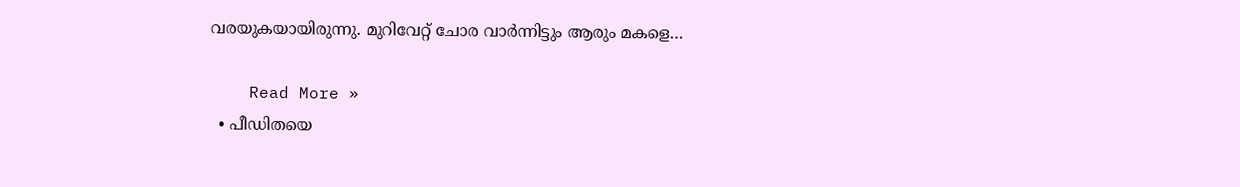വരയുകയായിരുന്നു. മുറിവേറ്റ് ചോര വാര്‍ന്നിട്ടും ആരും മകളെ…

    Read More »
  • പീഡിതയെ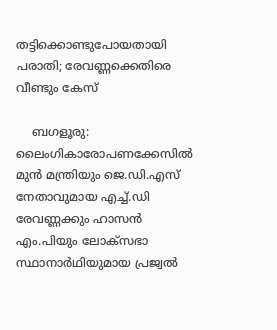തട്ടിക്കൊണ്ടുപോയതായി പരാതി; രേവണ്ണക്കെതിരെ വീണ്ടും കേസ്

    ബഗളൂരു: ലൈംഗികാരോപണക്കേസില്‍ മുന്‍ മന്ത്രിയും ജെ.ഡി.എസ് നേതാവുമായ എച്ച്.ഡി രേവണ്ണക്കും ഹാസന്‍ എം.പിയും ലോക്സഭാ സ്ഥാനാര്‍ഥിയുമായ പ്രജ്വല്‍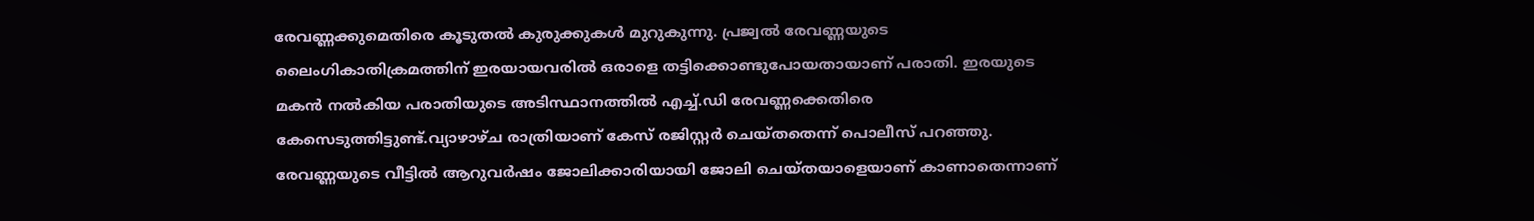രേവണ്ണക്കുമെതിരെ കൂടുതല്‍ കുരുക്കുകള്‍ മുറുകുന്നു. പ്രജ്വല്‍ രേവണ്ണയുടെ ലൈംഗികാതിക്രമത്തിന് ഇരയായവരില്‍ ഒരാളെ തട്ടിക്കൊണ്ടുപോയതായാണ് പരാതി. ഇരയുടെ മകന്‍ നല്‍കിയ പരാതിയുടെ അടിസ്ഥാനത്തില്‍ എച്ച്.ഡി രേവണ്ണക്കെതിരെ കേസെടുത്തിട്ടുണ്ട്.വ്യാഴാഴ്ച രാത്രിയാണ് കേസ് രജിസ്റ്റര്‍ ചെയ്തതെന്ന് പൊലീസ് പറഞ്ഞു. രേവണ്ണയുടെ വീട്ടില്‍ ആറുവര്‍ഷം ജോലിക്കാരിയായി ജോലി ചെയ്തയാളെയാണ് കാണാതെന്നാണ്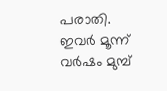പരാതി. ഇവര്‍ മൂന്ന് വര്‍ഷം മുമ്പ്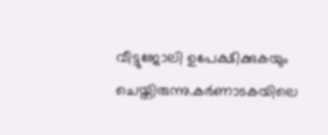വീട്ടുജോലി ഉപേക്ഷിക്കുകയും ചെയ്തിരുന്നു.കര്‍ണാടകയിലെ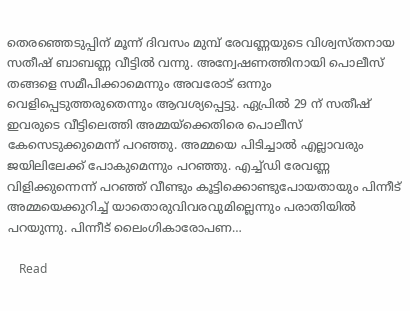തെരഞ്ഞെടുപ്പിന് മൂന്ന് ദിവസം മുമ്പ് രേവണ്ണയുടെ വിശ്വസ്തനായ സതീഷ് ബാബണ്ണ വീട്ടില്‍ വന്നു. അന്വേഷണത്തിനായി പൊലീസ് തങ്ങളെ സമീപിക്കാമെന്നും അവരോട് ഒന്നും വെളിപ്പെടുത്തരുതെന്നും ആവശ്യപ്പെട്ടു. ഏപ്രില്‍ 29 ന് സതീഷ് ഇവരുടെ വീട്ടിലെത്തി അമ്മയ്‌ക്കെതിരെ പൊലീസ് കേസെടുക്കുമെന്ന് പറഞ്ഞു. അമ്മയെ പിടിച്ചാല്‍ എല്ലാവരും ജയിലിലേക്ക് പോകുമെന്നും പറഞ്ഞു. എച്ച്ഡി രേവണ്ണ വിളിക്കുന്നെന്ന് പറഞ്ഞ് വീണ്ടും കൂട്ടിക്കൊണ്ടുപോയതായും പിന്നീട് അമ്മയെക്കുറിച്ച് യാതൊരുവിവരവുമില്ലെന്നും പരാതിയില്‍ പറയുന്നു. പിന്നീട് ലൈംഗികാരോപണ…

    Read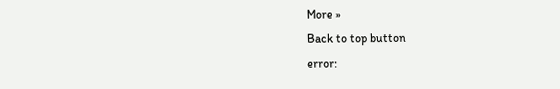More »
Back to top button
error: